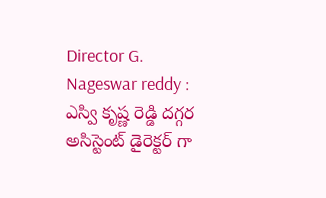Director G. Nageswar reddy : ఎస్వి కృష్ణ రెడ్డి దగ్గర అసిస్టెంట్ డైరెక్టర్ గా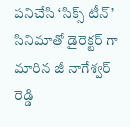పనిచేసి ‘సిక్స్ టీన్’ సినిమాతో డైరెక్టర్ గా మారిన జీ నాగేశ్వర్ రెడ్డి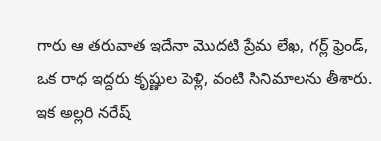గారు ఆ తరువాత ఇదేనా మొదటి ప్రేమ లేఖ, గర్ల్ ఫ్రెండ్, ఒక రాధ ఇద్దరు కృష్ణుల పెళ్లి, వంటి సినిమాలను తీశారు. ఇక అల్లరి నరేష్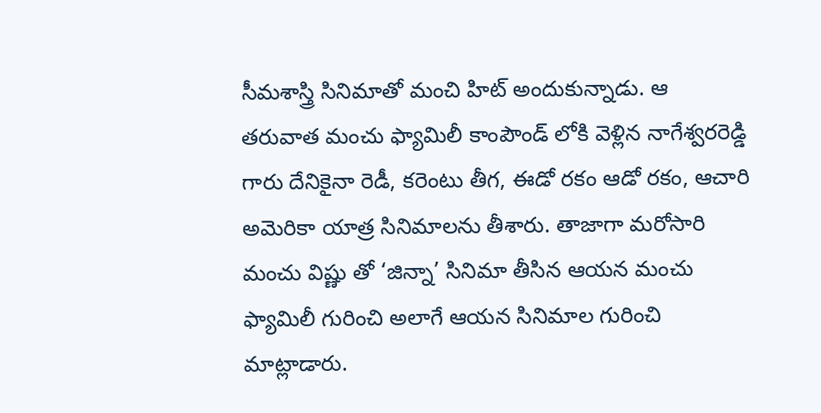సీమశాస్త్రి సినిమాతో మంచి హిట్ అందుకున్నాడు. ఆ తరువాత మంచు ఫ్యామిలీ కాంపౌండ్ లోకి వెళ్లిన నాగేశ్వరరెడ్డి గారు దేనికైనా రెడీ, కరెంటు తీగ, ఈడో రకం ఆడో రకం, ఆచారి అమెరికా యాత్ర సినిమాలను తీశారు. తాజాగా మరోసారి మంచు విష్ణు తో ‘జిన్నా’ సినిమా తీసిన ఆయన మంచు ఫ్యామిలీ గురించి అలాగే ఆయన సినిమాల గురించి మాట్లాడారు.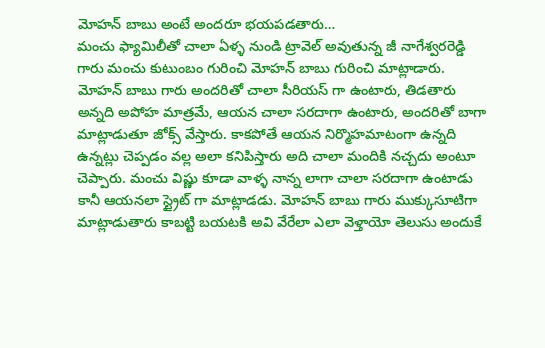మోహన్ బాబు అంటే అందరూ భయపడతారు…
మంచు ఫ్యామిలీతో చాలా ఏళ్ళ నుండి ట్రావెల్ అవుతున్న జీ నాగేశ్వరరెడ్డి గారు మంచు కుటుంబం గురించి మోహన్ బాబు గురించి మాట్లాడారు. మోహన్ బాబు గారు అందరితో చాలా సీరియస్ గా ఉంటారు, తిడతారు అన్నది అపోహ మాత్రమే, ఆయన చాలా సరదాగా ఉంటారు, అందరితో బాగా మాట్లాడుతూ జోక్స్ వేస్తారు. కాకపోతే ఆయన నిర్మొహమాటంగా ఉన్నది ఉన్నట్లు చెప్పడం వల్ల అలా కనిపిస్తారు అది చాలా మందికి నచ్చదు అంటూ చెప్పారు. మంచు విష్ణు కూడా వాళ్ళ నాన్న లాగా చాలా సరదాగా ఉంటాడు కానీ ఆయనలా స్ట్రైట్ గా మాట్లాడడు. మోహన్ బాబు గారు ముక్కుసూటిగా మాట్లాడుతారు కాబట్టి బయటకి అవి వేరేలా ఎలా వెళ్తాయో తెలుసు అందుకే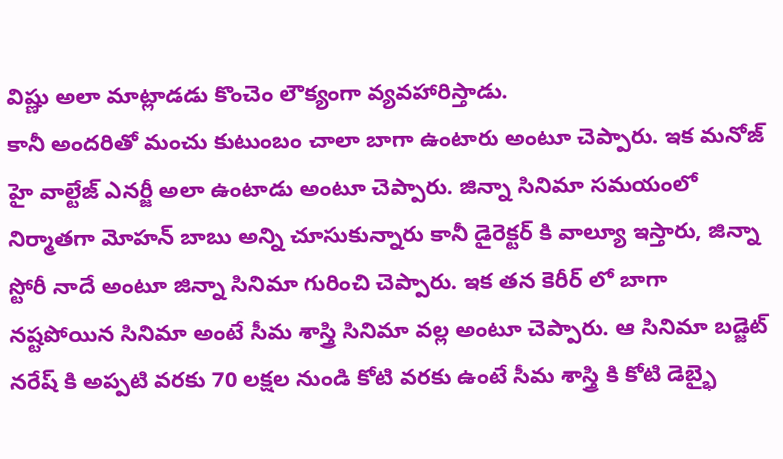విష్ణు అలా మాట్లాడడు కొంచెం లౌక్యంగా వ్యవహారిస్తాడు.
కానీ అందరితో మంచు కుటుంబం చాలా బాగా ఉంటారు అంటూ చెప్పారు. ఇక మనోజ్ హై వాల్టేజ్ ఎనర్జీ అలా ఉంటాడు అంటూ చెప్పారు. జిన్నా సినిమా సమయంలో నిర్మాతగా మోహన్ బాబు అన్ని చూసుకున్నారు కానీ డైరెక్టర్ కి వాల్యూ ఇస్తారు, జిన్నా స్టోరీ నాదే అంటూ జిన్నా సినిమా గురించి చెప్పారు. ఇక తన కెరీర్ లో బాగా నష్టపోయిన సినిమా అంటే సీమ శాస్త్రి సినిమా వల్ల అంటూ చెప్పారు. ఆ సినిమా బడ్జెట్ నరేష్ కి అప్పటి వరకు 70 లక్షల నుండి కోటి వరకు ఉంటే సీమ శాస్త్రి కి కోటి డెబ్భై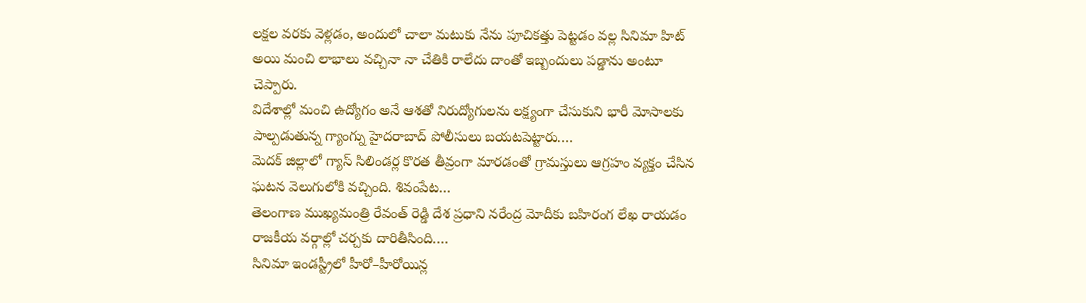లక్షల వరకు వెళ్లడం, అందులో చాలా మటుకు నేను పూచికత్తు పెట్టడం వల్ల సినిమా హిట్ అయి మంచి లాభాలు వచ్చినా నా చేతికి రాలేదు దాంతో ఇబ్బందులు పడ్డాను అంటూ చెప్పారు.
విదేశాల్లో మంచి ఉద్యోగం అనే ఆశతో నిరుద్యోగులను లక్ష్యంగా చేసుకుని భారీ మోసాలకు పాల్పడుతున్న గ్యాంగ్ను హైదరాబాద్ పోలీసులు బయటపెట్టారు.…
మెదక్ జిల్లాలో గ్యాస్ సిలిండర్ల కొరత తీవ్రంగా మారడంతో గ్రామస్తులు ఆగ్రహం వ్యక్తం చేసిన ఘటన వెలుగులోకి వచ్చింది. శివంపేట…
తెలంగాణ ముఖ్యమంత్రి రేవంత్ రెడ్డి దేశ ప్రధాని నరేంద్ర మోదీకు బహిరంగ లేఖ రాయడం రాజకీయ వర్గాల్లో చర్చకు దారితీసింది.…
సినిమా ఇండస్ట్రీలో హీరో–హీరోయిన్ల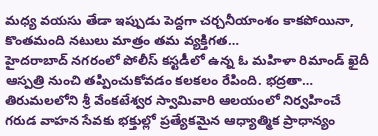మధ్య వయసు తేడా ఇప్పుడు పెద్దగా చర్చనీయాంశం కాకపోయినా, కొంతమంది నటులు మాత్రం తమ వ్యక్తిగత…
హైదరాబాద్ నగరంలో పోలీస్ కస్టడీలో ఉన్న ఓ మహిళా రిమాండ్ ఖైదీ ఆస్పత్రి నుంచి తప్పించుకోవడం కలకలం రేపింది. భద్రతా…
తిరుమలలోని శ్రీ వేంకటేశ్వర స్వామివారి ఆలయంలో నిర్వహించే గరుడ వాహన సేవకు భక్తుల్లో ప్రత్యేకమైన ఆధ్యాత్మిక ప్రాధాన్యం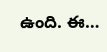ఉంది. ఈ…